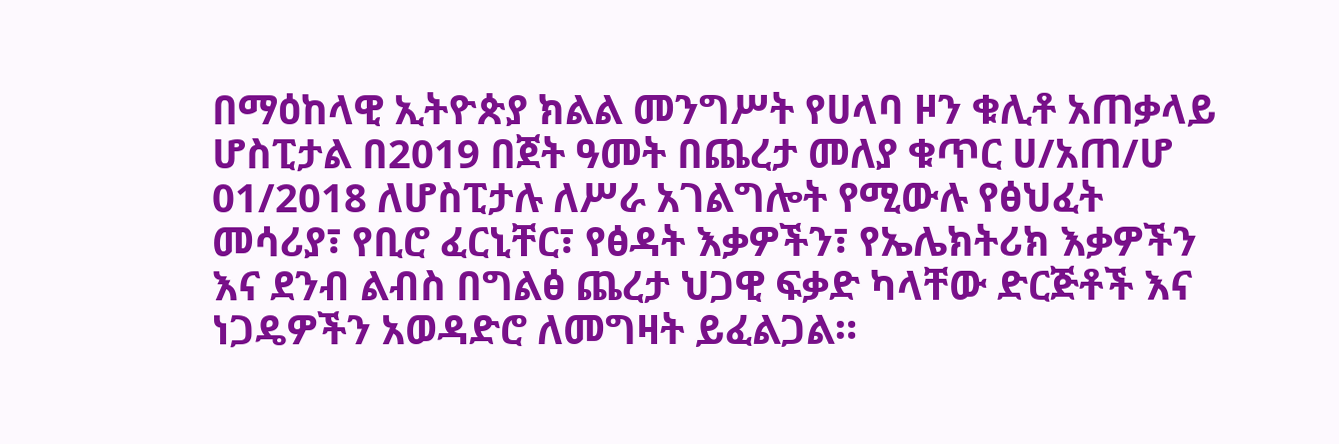በማዕከላዊ ኢትዮጵያ ክልል መንግሥት የሀላባ ዞን ቁሊቶ አጠቃላይ ሆስፒታል በ2019 በጀት ዓመት በጨረታ መለያ ቁጥር ሀ/አጠ/ሆ 01/2018 ለሆስፒታሉ ለሥራ አገልግሎት የሚውሉ የፅህፈት መሳሪያ፣ የቢሮ ፈርኒቸር፣ የፅዳት እቃዎችን፣ የኤሌክትሪክ እቃዎችን እና ደንብ ልብስ በግልፅ ጨረታ ህጋዊ ፍቃድ ካላቸው ድርጅቶች እና ነጋዴዎችን አወዳድሮ ለመግዛት ይፈልጋል።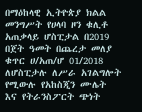በማዕከላዊ ኢትዮጵያ ክልል መንግሥት የሀላባ ዞን ቁሊቶ አጠቃላይ ሆስፒታል በ2019 በጀት ዓመት በጨረታ መለያ ቁጥር ሀ/አጠ/ሆ 01/2018 ለሆስፒታሉ ለሥራ አገልግሎት የሚውሉ የአከስጂን ሙሌት እና የትራንስፖርት ጭነት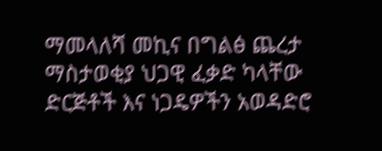ማመላለሻ መኪና በግልፅ ጨረታ ማስታወቂያ ህጋዊ ፈቃድ ካላቸው ድርጅቶች እና ነጋዴዎችን አወዳድሮ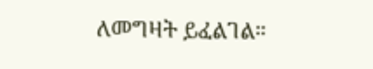ለመግዛት ይፈልገል።